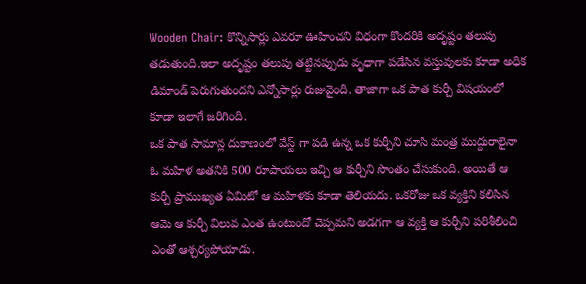Wooden Chair: కొన్నిసార్లు ఎవరూ ఊహించని విధంగా కొందరికి అదృష్టం తలుపు తడుతుంది.ఇలా అదృష్టం తలుపు తట్టినప్పుడు వృధాగా పడేసిన వస్తువులకు కూడా అధిక డిమాండ్ పెరుగుతుందని ఎన్నోసార్లు రుజువైంది. తాజాగా ఒక పాత కుర్చీ విషయంలో కూడా ఇలాగే జరిగింది.
ఒక పాత సామాన్ల దుకాణంలో వేస్ట్ గా పడి ఉన్న ఒక కుర్చీని చూసి మంత్ర ముద్దురాలైనా ఓ మహిళ అతనికి 500 రూపాయలు ఇచ్చి ఆ కుర్చీని సొంతం చేసుకుంది. అయితే ఆ కుర్చీ ప్రాముఖ్యత ఏమిటో ఆ మహిళకు కూడా తెలియదు. ఒకరోజు ఒక వ్యక్తిని కలిసిన ఆమె ఆ కుర్చీ విలువ ఎంత ఉంటుందో చెప్పమని అడగగా ఆ వ్యక్తి ఆ కుర్చీని పరిశీలించి ఎంతో ఆశ్చర్యపోయాడు.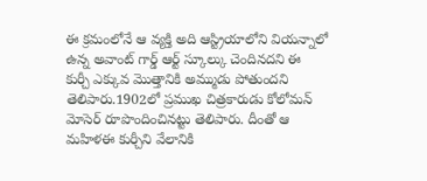ఈ క్రమంలోనే ఆ వ్యక్తి అది ఆస్ట్రియాలోని వియన్నాలో ఉన్న అవాంట్ గార్డ్ ఆర్ట్ స్కూల్కు చెందినదని ఈ కుర్చీ ఎక్కువ మొత్తానికి అమ్ముడు పోతుందని తెలిపారు.1902లో ప్రముఖ చిత్రకారుడు కోలోమన్ మోసెర్ రూపొందించినట్టు తెలిపారు. దీంతో ఆ మహిళఈ కుర్చీని వేలానికి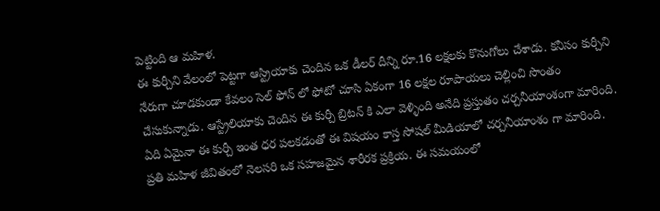పెట్టింది ఆ మహిళ.
ఈ కుర్చీని వేలంలో పెట్టగా ఆస్ట్రియాకు చెందిన ఒక డీలర్ దీన్ని రూ.16 లక్షలకు కొనుగోలు చేశాడు. కనీసం కుర్చీని నేరుగా చూడకుండా కేవలం సెల్ ఫోన్ లో ఫోటో చూసి ఏకంగా 16 లక్షల రూపాయలు చెల్లించి సొంతం చేసుకున్నాడు. ఆస్ట్రేలియాకు చెందిన ఈ కుర్చీ బ్రిటన్ కి ఎలా వెళ్ళింది అనేది ప్రస్తుతం చర్చనీయాంశంగా మారింది. ఏది ఏమైనా ఈ కుర్చీ ఇంత ధర పలకడంతో ఈ విషయం కాస్త సోషల్ మీడియాలో చర్చనీయాంశం గా మారింది.
ప్రతి మహిళ జీవితంలో నెలసరి ఒక సహజమైన శారీరక ప్రక్రియ. ఈ సమయంలో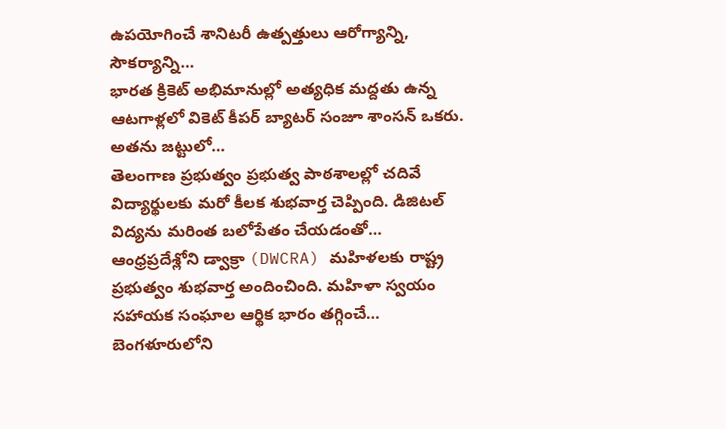ఉపయోగించే శానిటరీ ఉత్పత్తులు ఆరోగ్యాన్ని, సౌకర్యాన్ని…
భారత క్రికెట్ అభిమానుల్లో అత్యధిక మద్దతు ఉన్న ఆటగాళ్లలో వికెట్ కీపర్ బ్యాటర్ సంజూ శాంసన్ ఒకరు. అతను జట్టులో…
తెలంగాణ ప్రభుత్వం ప్రభుత్వ పాఠశాలల్లో చదివే విద్యార్థులకు మరో కీలక శుభవార్త చెప్పింది. డిజిటల్ విద్యను మరింత బలోపేతం చేయడంతో…
ఆంధ్రప్రదేశ్లోని డ్వాక్రా (DWCRA) మహిళలకు రాష్ట్ర ప్రభుత్వం శుభవార్త అందించింది. మహిళా స్వయం సహాయక సంఘాల ఆర్థిక భారం తగ్గించే…
బెంగళూరులోని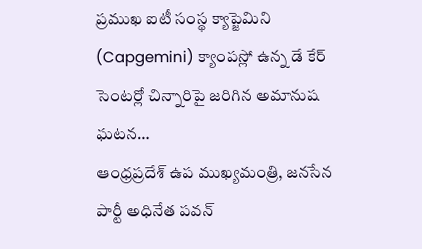ప్రముఖ ఐటీ సంస్థ క్యాప్జెమిని (Capgemini) క్యాంపస్లో ఉన్న డే కేర్ సెంటర్లో చిన్నారిపై జరిగిన అమానుష ఘటన…
ఆంధ్రప్రదేశ్ ఉప ముఖ్యమంత్రి, జనసేన పార్టీ అధినేత పవన్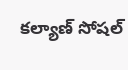కల్యాణ్ సోషల్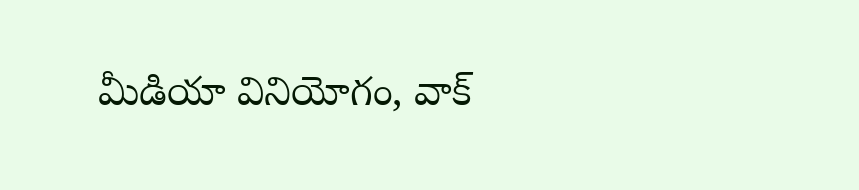మీడియా వినియోగం, వాక్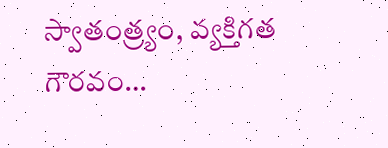స్వాతంత్ర్యం, వ్యక్తిగత గౌరవం…